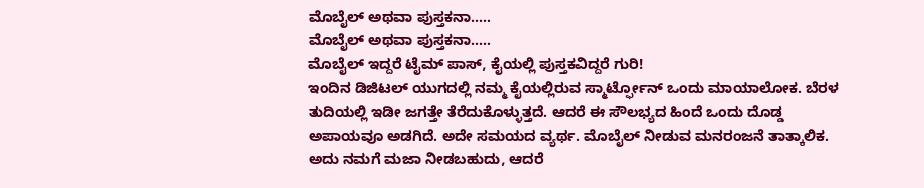ಮೊಬೈಲ್ ಅಥವಾ ಪುಸ್ತಕನಾ…..
ಮೊಬೈಲ್ ಅಥವಾ ಪುಸ್ತಕನಾ…..
ಮೊಬೈಲ್ ಇದ್ದರೆ ಟೈಮ್ ಪಾಸ್, ಕೈಯಲ್ಲಿ ಪುಸ್ತಕವಿದ್ದರೆ ಗುರಿ!
ಇಂದಿನ ಡಿಜಿಟಲ್ ಯುಗದಲ್ಲಿ ನಮ್ಮ ಕೈಯಲ್ಲಿರುವ ಸ್ಮಾರ್ಟ್ಫೋನ್ ಒಂದು ಮಾಯಾಲೋಕ. ಬೆರಳ ತುದಿಯಲ್ಲಿ ಇಡೀ ಜಗತ್ತೇ ತೆರೆದುಕೊಳ್ಳುತ್ತದೆ. ಆದರೆ ಈ ಸೌಲಭ್ಯದ ಹಿಂದೆ ಒಂದು ದೊಡ್ಡ ಅಪಾಯವೂ ಅಡಗಿದೆ. ಅದೇ ಸಮಯದ ವ್ಯರ್ಥ. ಮೊಬೈಲ್ ನೀಡುವ ಮನರಂಜನೆ ತಾತ್ಕಾಲಿಕ. ಅದು ನಮಗೆ ಮಜಾ ನೀಡಬಹುದು, ಆದರೆ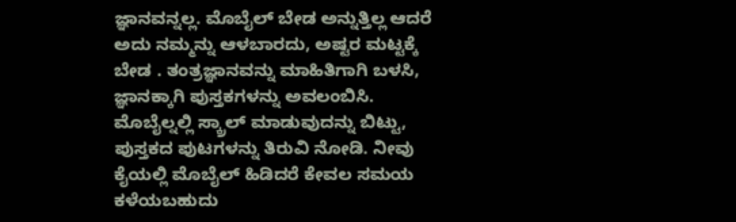ಜ್ಞಾನವನ್ನಲ್ಲ. ಮೊಬೈಲ್ ಬೇಡ ಅನ್ನುತ್ತಿಲ್ಲ ಆದರೆ ಅದು ನಮ್ಮನ್ನು ಆಳಬಾರದು, ಅಷ್ಟರ ಮಟ್ಟಕ್ಕೆ ಬೇಡ . ತಂತ್ರಜ್ಞಾನವನ್ನು ಮಾಹಿತಿಗಾಗಿ ಬಳಸಿ, ಜ್ಞಾನಕ್ಕಾಗಿ ಪುಸ್ತಕಗಳನ್ನು ಅವಲಂಬಿಸಿ. ಮೊಬೈಲ್ನಲ್ಲಿ ಸ್ಕ್ರಾಲ್ ಮಾಡುವುದನ್ನು ಬಿಟ್ಟು, ಪುಸ್ತಕದ ಪುಟಗಳನ್ನು ತಿರುವಿ ನೋಡಿ. ನೀವು ಕೈಯಲ್ಲಿ ಮೊಬೈಲ್ ಹಿಡಿದರೆ ಕೇವಲ ಸಮಯ ಕಳೆಯಬಹುದು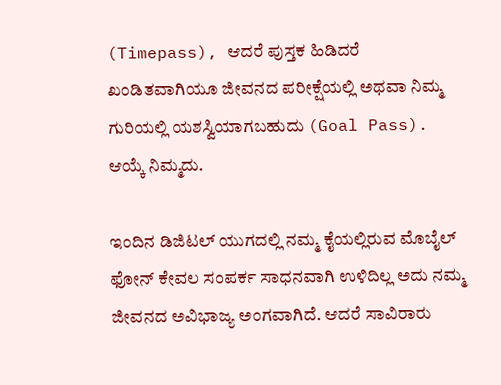(Timepass), ಆದರೆ ಪುಸ್ತಕ ಹಿಡಿದರೆ ಖಂಡಿತವಾಗಿಯೂ ಜೀವನದ ಪರೀಕ್ಷೆಯಲ್ಲಿ ಅಥವಾ ನಿಮ್ಮ ಗುರಿಯಲ್ಲಿ ಯಶಸ್ವಿಯಾಗಬಹುದು (Goal Pass). ಆಯ್ಕೆ ನಿಮ್ಮದು.

ಇಂದಿನ ಡಿಜಿಟಲ್ ಯುಗದಲ್ಲಿ ನಮ್ಮ ಕೈಯಲ್ಲಿರುವ ಮೊಬೈಲ್ ಫೋನ್ ಕೇವಲ ಸಂಪರ್ಕ ಸಾಧನವಾಗಿ ಉಳಿದಿಲ್ಲ ಅದು ನಮ್ಮ ಜೀವನದ ಅವಿಭಾಜ್ಯ ಅಂಗವಾಗಿದೆ. ಆದರೆ ಸಾವಿರಾರು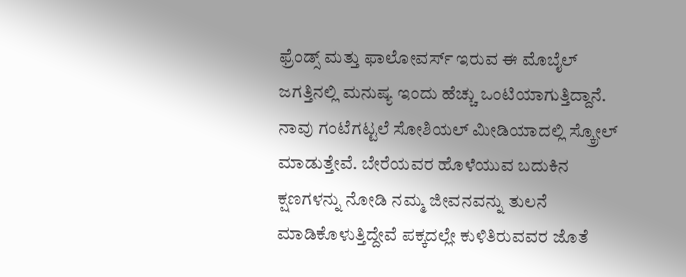ಫ್ರೆಂಡ್ಸ್ ಮತ್ತು ಫಾಲೋವರ್ಸ್ ಇರುವ ಈ ಮೊಬೈಲ್ ಜಗತ್ತಿನಲ್ಲಿ ಮನುಷ್ಯ ಇಂದು ಹೆಚ್ಚು ಒಂಟಿಯಾಗುತ್ತಿದ್ದಾನೆ. ನಾವು ಗಂಟೆಗಟ್ಟಲೆ ಸೋಶಿಯಲ್ ಮೀಡಿಯಾದಲ್ಲಿ ಸ್ಕ್ರೋಲ್ ಮಾಡುತ್ತೇವೆ. ಬೇರೆಯವರ ಹೊಳೆಯುವ ಬದುಕಿನ ಕ್ಷಣಗಳನ್ನು ನೋಡಿ ನಮ್ಮ ಜೀವನವನ್ನು ತುಲನೆ ಮಾಡಿಕೊಳುತ್ತಿದ್ದೇವೆ ಪಕ್ಕದಲ್ಲೇ ಕುಳಿತಿರುವವರ ಜೊತೆ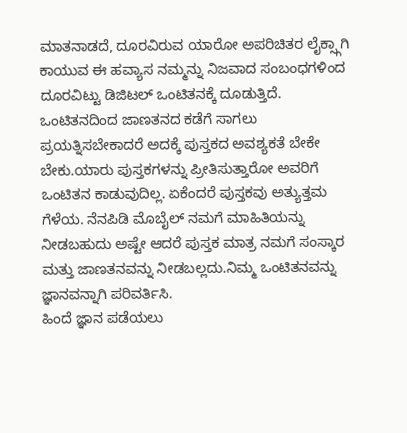ಮಾತನಾಡದೆ, ದೂರವಿರುವ ಯಾರೋ ಅಪರಿಚಿತರ ಲೈಕ್ಸ್ಗಾಗಿ ಕಾಯುವ ಈ ಹವ್ಯಾಸ ನಮ್ಮನ್ನು ನಿಜವಾದ ಸಂಬಂಧಗಳಿಂದ ದೂರವಿಟ್ಟು ಡಿಜಿಟಲ್ ಒಂಟಿತನಕ್ಕೆ ದೂಡುತ್ತಿದೆ. ಒಂಟಿತನದಿಂದ ಜಾಣತನದ ಕಡೆಗೆ ಸಾಗಲು ಪ್ರಯತ್ನಿಸಬೇಕಾದರೆ ಅದಕ್ಕೆ ಪುಸ್ತಕದ ಅವಶ್ಯಕತೆ ಬೇಕೇ ಬೇಕು.ಯಾರು ಪುಸ್ತಕಗಳನ್ನು ಪ್ರೀತಿಸುತ್ತಾರೋ ಅವರಿಗೆ ಒಂಟಿತನ ಕಾಡುವುದಿಲ್ಲ. ಏಕೆಂದರೆ ಪುಸ್ತಕವು ಅತ್ಯುತ್ತಮ ಗೆಳೆಯ. ನೆನಪಿಡಿ ಮೊಬೈಲ್ ನಮಗೆ ಮಾಹಿತಿಯನ್ನು ನೀಡಬಹುದು ಅಷ್ಟೇ ಆದರೆ ಪುಸ್ತಕ ಮಾತ್ರ ನಮಗೆ ಸಂಸ್ಕಾರ ಮತ್ತು ಜಾಣತನವನ್ನು ನೀಡಬಲ್ಲದು.ನಿಮ್ಮ ಒಂಟಿತನವನ್ನು ಜ್ಞಾನವನ್ನಾಗಿ ಪರಿವರ್ತಿಸಿ.
ಹಿಂದೆ ಜ್ಞಾನ ಪಡೆಯಲು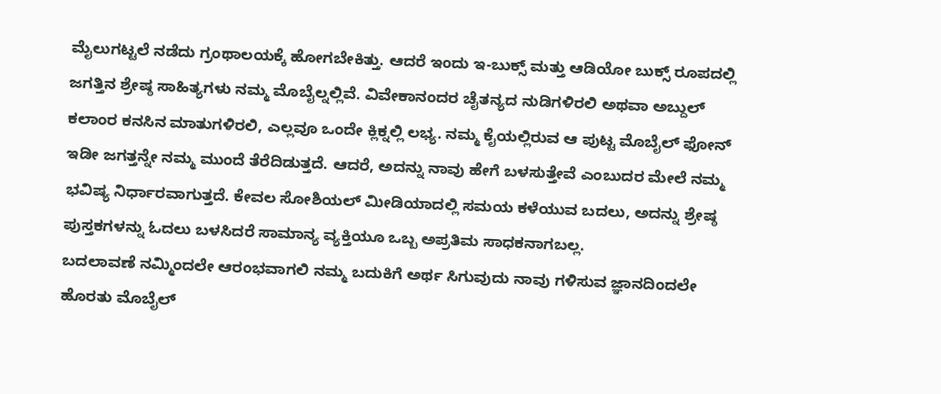ಮೈಲುಗಟ್ಟಲೆ ನಡೆದು ಗ್ರಂಥಾಲಯಕ್ಕೆ ಹೋಗಬೇಕಿತ್ತು. ಆದರೆ ಇಂದು ಇ-ಬುಕ್ಸ್ ಮತ್ತು ಆಡಿಯೋ ಬುಕ್ಸ್ ರೂಪದಲ್ಲಿ ಜಗತ್ತಿನ ಶ್ರೇಷ್ಠ ಸಾಹಿತ್ಯಗಳು ನಮ್ಮ ಮೊಬೈಲ್ನಲ್ಲಿವೆ. ವಿವೇಕಾನಂದರ ಚೈತನ್ಯದ ನುಡಿಗಳಿರಲಿ ಅಥವಾ ಅಬ್ದುಲ್ ಕಲಾಂರ ಕನಸಿನ ಮಾತುಗಳಿರಲಿ, ಎಲ್ಲವೂ ಒಂದೇ ಕ್ಲಿಕ್ನಲ್ಲಿ ಲಭ್ಯ. ನಮ್ಮ ಕೈಯಲ್ಲಿರುವ ಆ ಪುಟ್ಟ ಮೊಬೈಲ್ ಫೋನ್ ಇಡೀ ಜಗತ್ತನ್ನೇ ನಮ್ಮ ಮುಂದೆ ತೆರೆದಿಡುತ್ತದೆ. ಆದರೆ, ಅದನ್ನು ನಾವು ಹೇಗೆ ಬಳಸುತ್ತೇವೆ ಎಂಬುದರ ಮೇಲೆ ನಮ್ಮ ಭವಿಷ್ಯ ನಿರ್ಧಾರವಾಗುತ್ತದೆ. ಕೇವಲ ಸೋಶಿಯಲ್ ಮೀಡಿಯಾದಲ್ಲಿ ಸಮಯ ಕಳೆಯುವ ಬದಲು, ಅದನ್ನು ಶ್ರೇಷ್ಠ ಪುಸ್ತಕಗಳನ್ನು ಓದಲು ಬಳಸಿದರೆ ಸಾಮಾನ್ಯ ವ್ಯಕ್ತಿಯೂ ಒಬ್ಬ ಅಪ್ರತಿಮ ಸಾಧಕನಾಗಬಲ್ಲ.
ಬದಲಾವಣೆ ನಮ್ಮಿಂದಲೇ ಆರಂಭವಾಗಲಿ ನಮ್ಮ ಬದುಕಿಗೆ ಅರ್ಥ ಸಿಗುವುದು ನಾವು ಗಳಿಸುವ ಜ್ಞಾನದಿಂದಲೇ ಹೊರತು ಮೊಬೈಲ್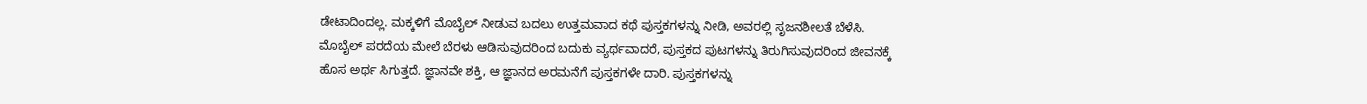ಡೇಟಾದಿಂದಲ್ಲ. ಮಕ್ಕಳಿಗೆ ಮೊಬೈಲ್ ನೀಡುವ ಬದಲು ಉತ್ತಮವಾದ ಕಥೆ ಪುಸ್ತಕಗಳನ್ನು ನೀಡಿ, ಅವರಲ್ಲಿ ಸೃಜನಶೀಲತೆ ಬೆಳೆಸಿ. ಮೊಬೈಲ್ ಪರದೆಯ ಮೇಲೆ ಬೆರಳು ಆಡಿಸುವುದರಿಂದ ಬದುಕು ವ್ಯರ್ಥವಾದರೆ, ಪುಸ್ತಕದ ಪುಟಗಳನ್ನು ತಿರುಗಿಸುವುದರಿಂದ ಜೀವನಕ್ಕೆ ಹೊಸ ಅರ್ಥ ಸಿಗುತ್ತದೆ. ಜ್ಞಾನವೇ ಶಕ್ತಿ, ಆ ಜ್ಞಾನದ ಅರಮನೆಗೆ ಪುಸ್ತಕಗಳೇ ದಾರಿ. ಪುಸ್ತಕಗಳನ್ನು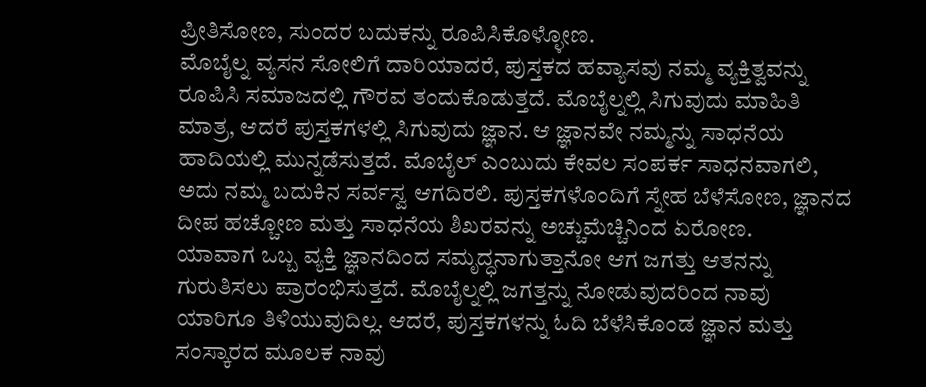ಪ್ರೀತಿಸೋಣ, ಸುಂದರ ಬದುಕನ್ನು ರೂಪಿಸಿಕೊಳ್ಳೋಣ.
ಮೊಬೈಲ್ನ ವ್ಯಸನ ಸೋಲಿಗೆ ದಾರಿಯಾದರೆ, ಪುಸ್ತಕದ ಹವ್ಯಾಸವು ನಮ್ಮ ವ್ಯಕ್ತಿತ್ವವನ್ನು ರೂಪಿಸಿ ಸಮಾಜದಲ್ಲಿ ಗೌರವ ತಂದುಕೊಡುತ್ತದೆ. ಮೊಬೈಲ್ನಲ್ಲಿ ಸಿಗುವುದು ಮಾಹಿತಿ ಮಾತ್ರ, ಆದರೆ ಪುಸ್ತಕಗಳಲ್ಲಿ ಸಿಗುವುದು ಜ್ಞಾನ. ಆ ಜ್ಞಾನವೇ ನಮ್ಮನ್ನು ಸಾಧನೆಯ ಹಾದಿಯಲ್ಲಿ ಮುನ್ನಡೆಸುತ್ತದೆ. ಮೊಬೈಲ್ ಎಂಬುದು ಕೇವಲ ಸಂಪರ್ಕ ಸಾಧನವಾಗಲಿ, ಅದು ನಮ್ಮ ಬದುಕಿನ ಸರ್ವಸ್ವ ಆಗದಿರಲಿ. ಪುಸ್ತಕಗಳೊಂದಿಗೆ ಸ್ನೇಹ ಬೆಳೆಸೋಣ, ಜ್ಞಾನದ ದೀಪ ಹಚ್ಚೋಣ ಮತ್ತು ಸಾಧನೆಯ ಶಿಖರವನ್ನು ಅಚ್ಚುಮೆಚ್ಚಿನಿಂದ ಏರೋಣ.
ಯಾವಾಗ ಒಬ್ಬ ವ್ಯಕ್ತಿ ಜ್ಞಾನದಿಂದ ಸಮೃದ್ಧನಾಗುತ್ತಾನೋ ಆಗ ಜಗತ್ತು ಆತನನ್ನು ಗುರುತಿಸಲು ಪ್ರಾರಂಭಿಸುತ್ತದೆ. ಮೊಬೈಲ್ನಲ್ಲಿ ಜಗತ್ತನ್ನು ನೋಡುವುದರಿಂದ ನಾವು ಯಾರಿಗೂ ತಿಳಿಯುವುದಿಲ್ಲ. ಆದರೆ, ಪುಸ್ತಕಗಳನ್ನು ಓದಿ ಬೆಳೆಸಿಕೊಂಡ ಜ್ಞಾನ ಮತ್ತು ಸಂಸ್ಕಾರದ ಮೂಲಕ ನಾವು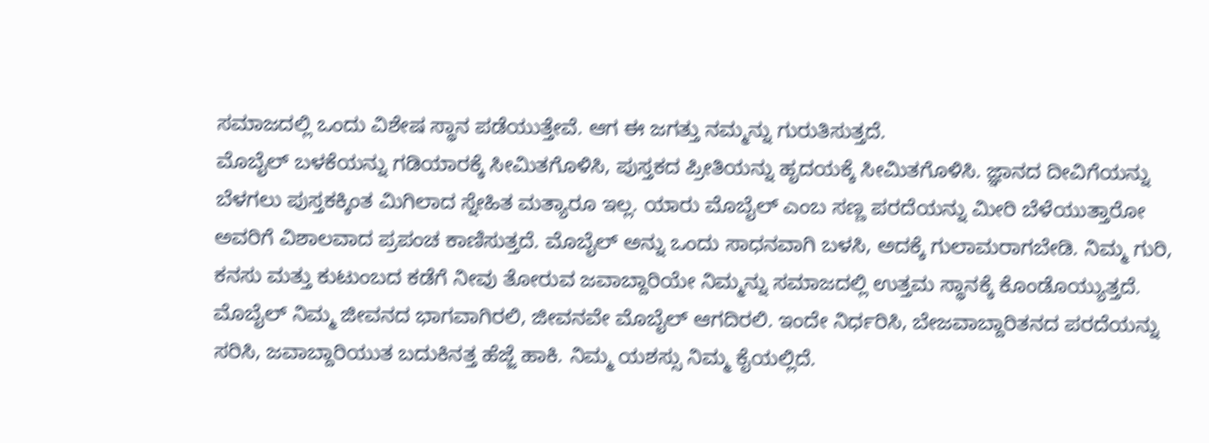ಸಮಾಜದಲ್ಲಿ ಒಂದು ವಿಶೇಷ ಸ್ಥಾನ ಪಡೆಯುತ್ತೇವೆ. ಆಗ ಈ ಜಗತ್ತು ನಮ್ಮನ್ನು ಗುರುತಿಸುತ್ತದೆ.
ಮೊಬೈಲ್ ಬಳಕೆಯನ್ನು ಗಡಿಯಾರಕ್ಕೆ ಸೀಮಿತಗೊಳಿಸಿ, ಪುಸ್ತಕದ ಪ್ರೀತಿಯನ್ನು ಹೃದಯಕ್ಕೆ ಸೀಮಿತಗೊಳಿಸಿ. ಜ್ಞಾನದ ದೀವಿಗೆಯನ್ನು ಬೆಳಗಲು ಪುಸ್ತಕಕ್ಕಿಂತ ಮಿಗಿಲಾದ ಸ್ನೇಹಿತ ಮತ್ಯಾರೂ ಇಲ್ಲ. ಯಾರು ಮೊಬೈಲ್ ಎಂಬ ಸಣ್ಣ ಪರದೆಯನ್ನು ಮೀರಿ ಬೆಳೆಯುತ್ತಾರೋ ಅವರಿಗೆ ವಿಶಾಲವಾದ ಪ್ರಪಂಚ ಕಾಣಿಸುತ್ತದೆ. ಮೊಬೈಲ್ ಅನ್ನು ಒಂದು ಸಾಧನವಾಗಿ ಬಳಸಿ, ಅದಕ್ಕೆ ಗುಲಾಮರಾಗಬೇಡಿ. ನಿಮ್ಮ ಗುರಿ, ಕನಸು ಮತ್ತು ಕುಟುಂಬದ ಕಡೆಗೆ ನೀವು ತೋರುವ ಜವಾಬ್ದಾರಿಯೇ ನಿಮ್ಮನ್ನು ಸಮಾಜದಲ್ಲಿ ಉತ್ತಮ ಸ್ಥಾನಕ್ಕೆ ಕೊಂಡೊಯ್ಯುತ್ತದೆ. ಮೊಬೈಲ್ ನಿಮ್ಮ ಜೀವನದ ಭಾಗವಾಗಿರಲಿ, ಜೀವನವೇ ಮೊಬೈಲ್ ಆಗದಿರಲಿ. ಇಂದೇ ನಿರ್ಧರಿಸಿ, ಬೇಜವಾಬ್ದಾರಿತನದ ಪರದೆಯನ್ನು ಸರಿಸಿ, ಜವಾಬ್ದಾರಿಯುತ ಬದುಕಿನತ್ತ ಹೆಜ್ಜೆ ಹಾಕಿ. ನಿಮ್ಮ ಯಶಸ್ಸು ನಿಮ್ಮ ಕೈಯಲ್ಲಿದೆ.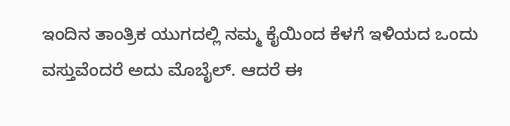ಇಂದಿನ ತಾಂತ್ರಿಕ ಯುಗದಲ್ಲಿ ನಮ್ಮ ಕೈಯಿಂದ ಕೆಳಗೆ ಇಳಿಯದ ಒಂದು ವಸ್ತುವೆಂದರೆ ಅದು ಮೊಬೈಲ್. ಆದರೆ ಈ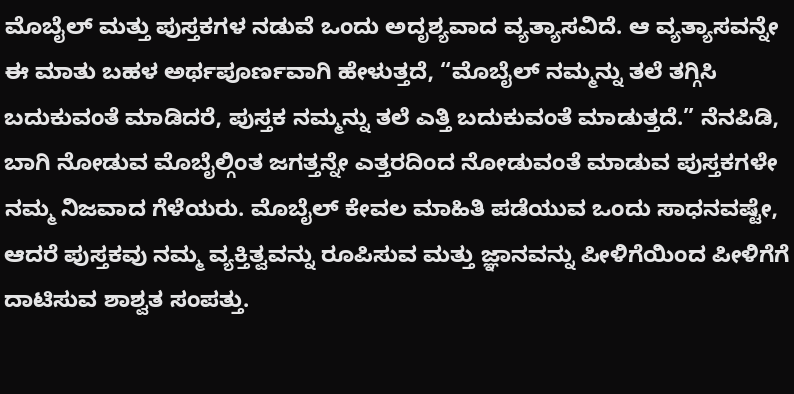ಮೊಬೈಲ್ ಮತ್ತು ಪುಸ್ತಕಗಳ ನಡುವೆ ಒಂದು ಅದೃಶ್ಯವಾದ ವ್ಯತ್ಯಾಸವಿದೆ. ಆ ವ್ಯತ್ಯಾಸವನ್ನೇ ಈ ಮಾತು ಬಹಳ ಅರ್ಥಪೂರ್ಣವಾಗಿ ಹೇಳುತ್ತದೆ, “ಮೊಬೈಲ್ ನಮ್ಮನ್ನು ತಲೆ ತಗ್ಗಿಸಿ ಬದುಕುವಂತೆ ಮಾಡಿದರೆ, ಪುಸ್ತಕ ನಮ್ಮನ್ನು ತಲೆ ಎತ್ತಿ ಬದುಕುವಂತೆ ಮಾಡುತ್ತದೆ.” ನೆನಪಿಡಿ, ಬಾಗಿ ನೋಡುವ ಮೊಬೈಲ್ಗಿಂತ ಜಗತ್ತನ್ನೇ ಎತ್ತರದಿಂದ ನೋಡುವಂತೆ ಮಾಡುವ ಪುಸ್ತಕಗಳೇ ನಮ್ಮ ನಿಜವಾದ ಗೆಳೆಯರು. ಮೊಬೈಲ್ ಕೇವಲ ಮಾಹಿತಿ ಪಡೆಯುವ ಒಂದು ಸಾಧನವಷ್ಟೇ, ಆದರೆ ಪುಸ್ತಕವು ನಮ್ಮ ವ್ಯಕ್ತಿತ್ವವನ್ನು ರೂಪಿಸುವ ಮತ್ತು ಜ್ಞಾನವನ್ನು ಪೀಳಿಗೆಯಿಂದ ಪೀಳಿಗೆಗೆ ದಾಟಿಸುವ ಶಾಶ್ವತ ಸಂಪತ್ತು.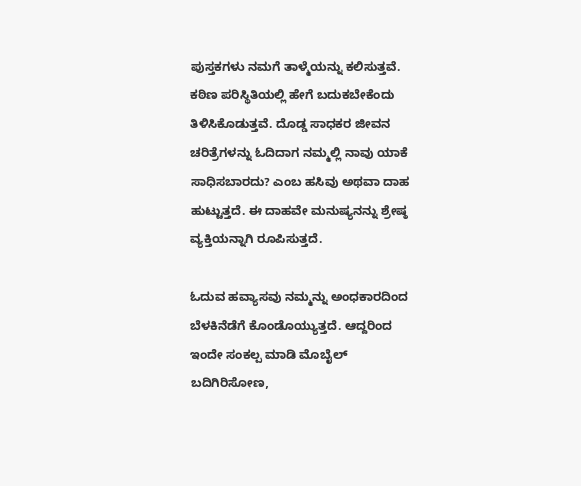ಪುಸ್ತಕಗಳು ನಮಗೆ ತಾಳ್ಮೆಯನ್ನು ಕಲಿಸುತ್ತವೆ. ಕಠಿಣ ಪರಿಸ್ಥಿತಿಯಲ್ಲಿ ಹೇಗೆ ಬದುಕಬೇಕೆಂದು ತಿಳಿಸಿಕೊಡುತ್ತವೆ. ದೊಡ್ಡ ಸಾಧಕರ ಜೀವನ ಚರಿತ್ರೆಗಳನ್ನು ಓದಿದಾಗ ನಮ್ಮಲ್ಲಿ ನಾವು ಯಾಕೆ ಸಾಧಿಸಬಾರದು? ಎಂಬ ಹಸಿವು ಅಥವಾ ದಾಹ ಹುಟ್ಟುತ್ತದೆ. ಈ ದಾಹವೇ ಮನುಷ್ಯನನ್ನು ಶ್ರೇಷ್ಠ ವ್ಯಕ್ತಿಯನ್ನಾಗಿ ರೂಪಿಸುತ್ತದೆ.

ಓದುವ ಹವ್ಯಾಸವು ನಮ್ಮನ್ನು ಅಂಧಕಾರದಿಂದ ಬೆಳಕಿನೆಡೆಗೆ ಕೊಂಡೊಯ್ಯುತ್ತದೆ. ಆದ್ದರಿಂದ ಇಂದೇ ಸಂಕಲ್ಪ ಮಾಡಿ ಮೊಬೈಲ್ ಬದಿಗಿರಿಸೋಣ,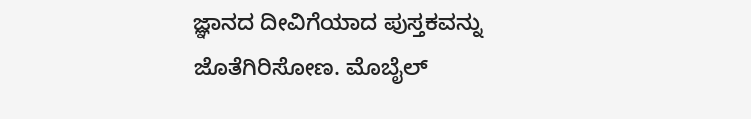ಜ್ಞಾನದ ದೀವಿಗೆಯಾದ ಪುಸ್ತಕವನ್ನು ಜೊತೆಗಿರಿಸೋಣ. ಮೊಬೈಲ್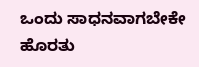ಒಂದು ಸಾಧನವಾಗಬೇಕೇ ಹೊರತು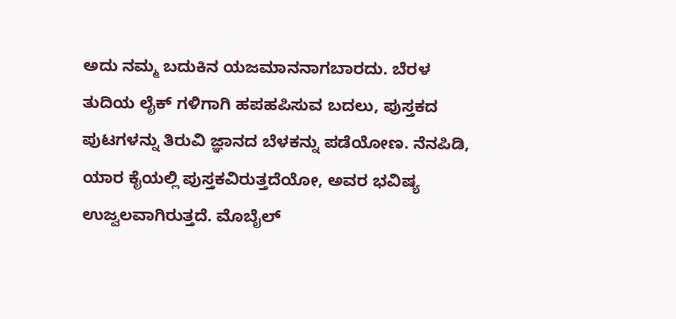ಅದು ನಮ್ಮ ಬದುಕಿನ ಯಜಮಾನನಾಗಬಾರದು. ಬೆರಳ ತುದಿಯ ಲೈಕ್ ಗಳಿಗಾಗಿ ಹಪಹಪಿಸುವ ಬದಲು, ಪುಸ್ತಕದ ಪುಟಗಳನ್ನು ತಿರುವಿ ಜ್ಞಾನದ ಬೆಳಕನ್ನು ಪಡೆಯೋಣ. ನೆನಪಿಡಿ, ಯಾರ ಕೈಯಲ್ಲಿ ಪುಸ್ತಕವಿರುತ್ತದೆಯೋ, ಅವರ ಭವಿಷ್ಯ ಉಜ್ವಲವಾಗಿರುತ್ತದೆ. ಮೊಬೈಲ್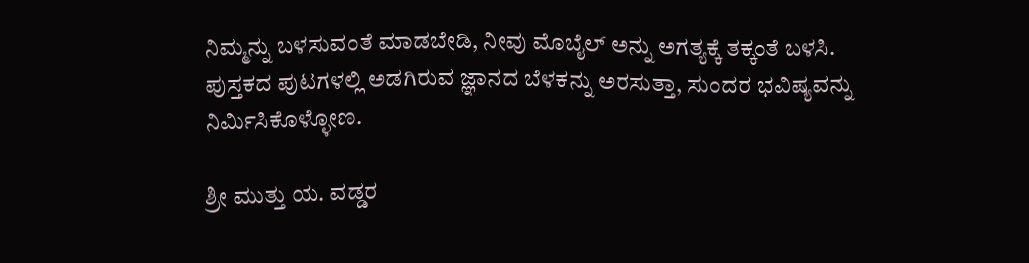ನಿಮ್ಮನ್ನು ಬಳಸುವಂತೆ ಮಾಡಬೇಡಿ, ನೀವು ಮೊಬೈಲ್ ಅನ್ನು ಅಗತ್ಯಕ್ಕೆ ತಕ್ಕಂತೆ ಬಳಸಿ. ಪುಸ್ತಕದ ಪುಟಗಳಲ್ಲಿ ಅಡಗಿರುವ ಜ್ಞಾನದ ಬೆಳಕನ್ನು ಅರಸುತ್ತಾ, ಸುಂದರ ಭವಿಷ್ಯವನ್ನು ನಿರ್ಮಿಸಿಕೊಳ್ಳೋಣ.

ಶ್ರೀ ಮುತ್ತು ಯ. ವಡ್ಡರ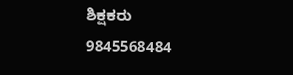ಶಿಕ್ಷಕರು
9845568484